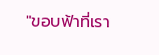"ขอบฟ้าที่เรา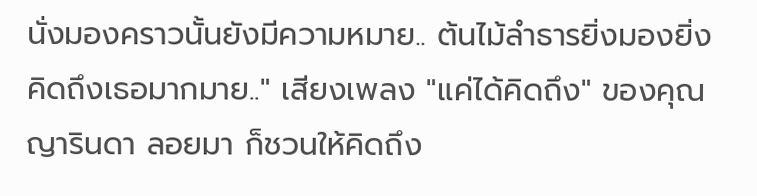นั่งมองคราวนั้นยังมีความหมาย.. ต้นไม้ลำธารยิ่งมองยิ่งคิดถึงเธอมากมาย.." เสียงเพลง "แค่ได้คิดถึง" ของคุณญารินดา ลอยมา ก็ชวนให้คิดถึง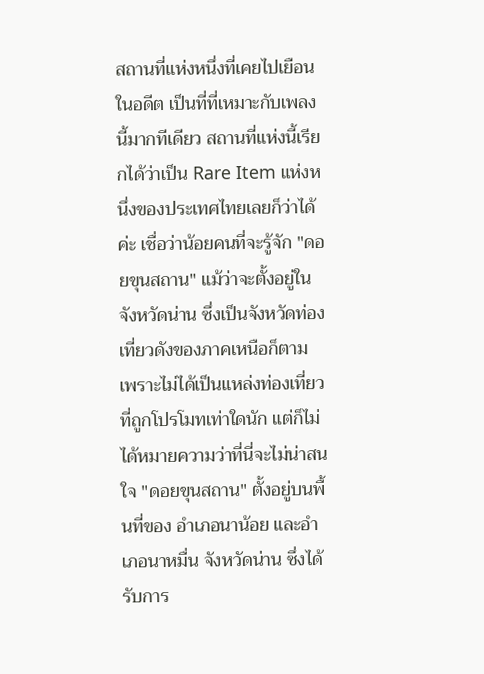สถานที่แห่งหนึ่งที่เคยไปเยือนในอดีต เป็นที่ที่เหมาะกับเพลงนี้มากทีเดียว สถานที่แห่งนี้เรียกได้ว่าเป็น Rare Item แห่งหนึ่งของประเทศไทยเลยก็ว่าได้ค่ะ เชื่อว่าน้อยคนที่จะรู้จัก "ดอยขุนสถาน" แม้ว่าจะตั้งอยู่ในจังหวัดน่าน ซึ่งเป็นจังหวัดท่องเที่ยวดังของภาคเหนือก็ตาม เพราะไม่ได้เป็นแหล่งท่องเที่ยวที่ถูกโปรโมทเท่าใดนัก แต่ก็ไม่ได้หมายความว่าที่นี่จะไม่น่าสนใจ "ดอยขุนสถาน" ตั้งอยู่บนพื้นที่ของ อำเภอนาน้อย และอำเภอนาหมื่น จังหวัดน่าน ซึ่งได้รับการ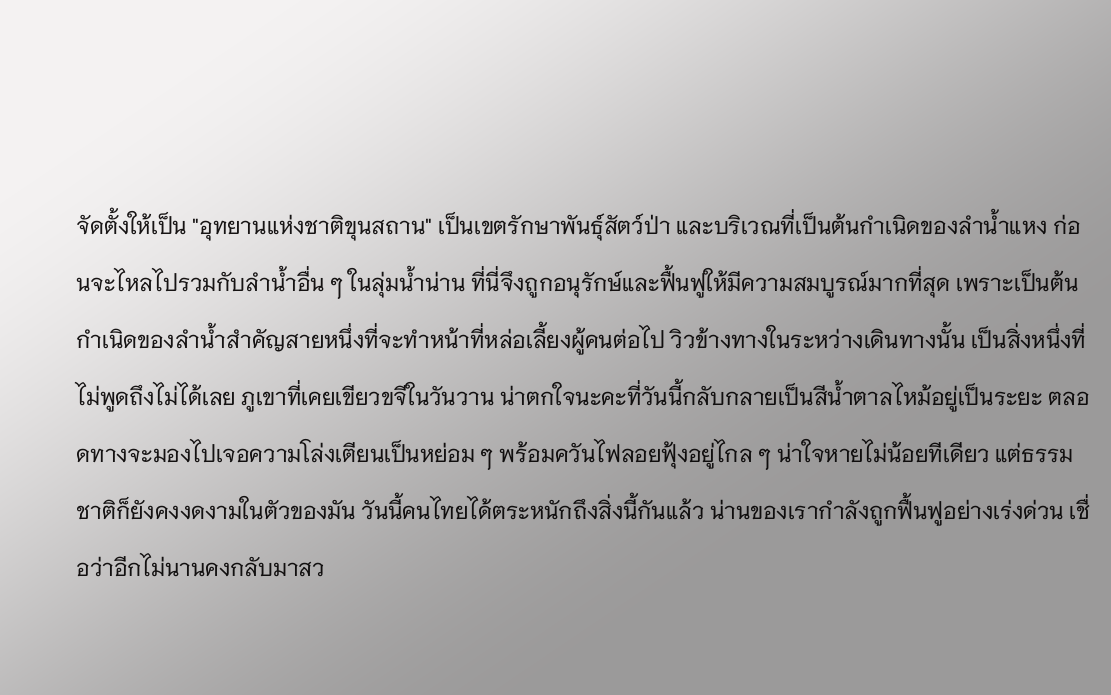จัดตั้งให้เป็น "อุทยานแห่งชาติขุนสถาน" เป็นเขตรักษาพันธุ์สัตว์ป่า และบริเวณที่เป็นต้นกำเนิดของลำน้ำแหง ก่อนจะไหลไปรวมกับลำน้ำอื่น ๆ ในลุ่มน้ำน่าน ที่นี่จึงถูกอนุรักษ์และฟื้นฟูให้มีความสมบูรณ์มากที่สุด เพราะเป็นต้นกำเนิดของลำน้ำสำคัญสายหนึ่งที่จะทำหน้าที่หล่อเลี้ยงผู้คนต่อไป วิวข้างทางในระหว่างเดินทางนั้น เป็นสิ่งหนึ่งที่ไม่พูดถึงไม่ได้เลย ภูเขาที่เคยเขียวขจีในวันวาน น่าตกใจนะคะที่วันนี้กลับกลายเป็นสีน้ำตาลไหม้อยู่เป็นระยะ ตลอดทางจะมองไปเจอความโล่งเตียนเป็นหย่อม ๆ พร้อมควันไฟลอยฟุ้งอยู่ไกล ๆ น่าใจหายไม่น้อยทีเดียว แต่ธรรมชาติก็ยังคงงดงามในตัวของมัน วันนี้คนไทยได้ตระหนักถึงสิ่งนี้กันแล้ว น่านของเรากำลังถูกฟื้นฟูอย่างเร่งด่วน เชื่อว่าอีกไม่นานคงกลับมาสว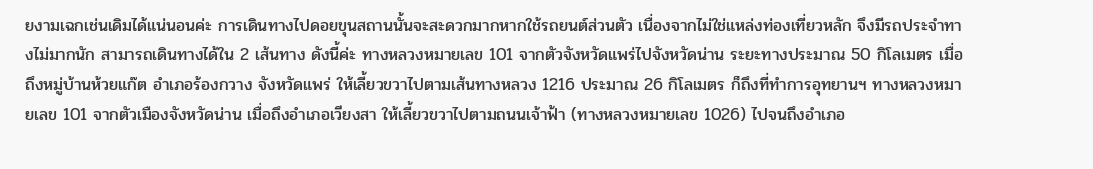ยงามเฉกเช่นเดิมได้แน่นอนค่ะ การเดินทางไปดอยขุนสถานนั้นจะสะดวกมากหากใช้รถยนต์ส่วนตัว เนื่องจากไม่ใช่แหล่งท่องเที่ยวหลัก จึงมีรถประจำทางไม่มากนัก สามารถเดินทางได้ใน 2 เส้นทาง ดังนี้ค่ะ ทางหลวงหมายเลข 101 จากตัวจังหวัดแพร่ไปจังหวัดน่าน ระยะทางประมาณ 50 กิโลเมตร เมื่อถึงหมู่บ้านห้วยแก๊ต อำเภอร้องกวาง จังหวัดแพร่ ให้เลี้ยวขวาไปตามเส้นทางหลวง 1216 ประมาณ 26 กิโลเมตร ก็ถึงที่ทำการอุทยานฯ ทางหลวงหมายเลข 101 จากตัวเมืองจังหวัดน่าน เมื่อถึงอำเภอเวียงสา ให้เลี้ยวขวาไปตามถนนเจ้าฟ้า (ทางหลวงหมายเลข 1026) ไปจนถึงอำเภอ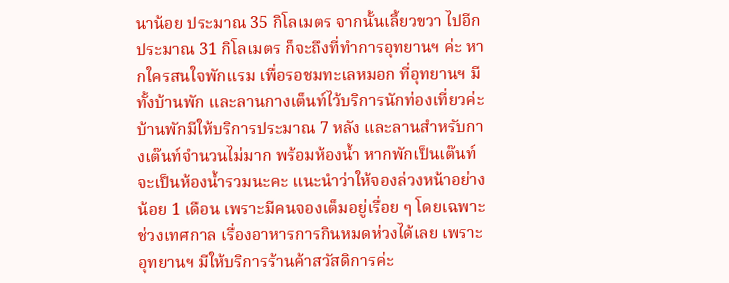นาน้อย ประมาณ 35 กิโลเมตร จากนั้นเลี้ยวขวา ไปอีกประมาณ 31 กิโลเมตร ก็จะถึงที่ทำการอุทยานฯ ค่ะ หากใครสนใจพักแรม เพื่อรอชมทะเลหมอก ที่อุทยานฯ มีทั้งบ้านพัก และลานกางเต็นท์ไว้บริการนักท่องเที่ยวค่ะ บ้านพักมีให้บริการประมาณ 7 หลัง และลานสำหรับกางเต๊นท์จำนวนไม่มาก พร้อมห้องน้ำ หากพักเป็นเต๊นท์จะเป็นห้องน้ำรวมนะคะ แนะนำว่าให้จองล่วงหน้าอย่างน้อย 1 เดือน เพราะมีคนจองเต็มอยู่เรื่อย ๆ โดยเฉพาะช่วงเทศกาล เรื่องอาหารการกินหมดห่วงได้เลย เพราะอุทยานฯ มีให้บริการร้านค้าสวัสดิการค่ะ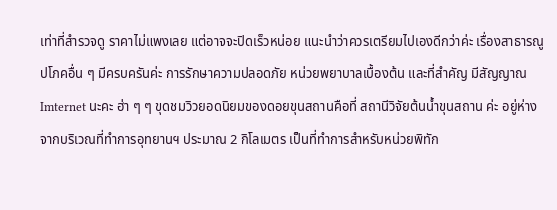เท่าที่สำรวจดู ราคาไม่แพงเลย แต่อาจจะปิดเร็วหน่อย แนะนำว่าควรเตรียมไปเองดีกว่าค่ะ เรื่องสาธารณูปโภคอื่น ๆ มีครบครันค่ะ การรักษาความปลอดภัย หน่วยพยาบาลเบื้องต้น และที่สำคัญ มีสัญญาณ Imternet นะคะ ฮ่า ๆ ๆ ขุดชมวิวยอดนิยมของดอยขุนสถานคือที่ สถานีวิจัยต้นน้ำขุนสถาน ค่ะ อยู่ห่างจากบริเวณที่ทำการอุทยานฯ ประมาณ 2 กิโลเมตร เป็นที่ทำการสำหรับหน่วยพิทัก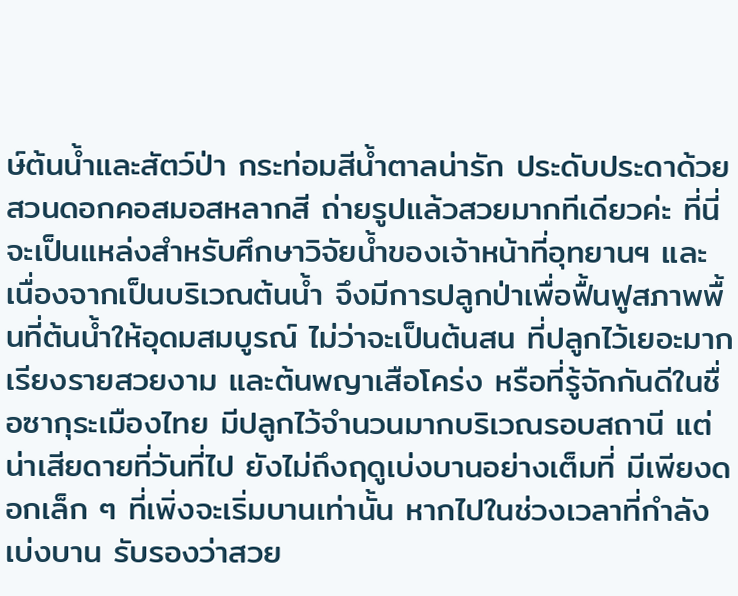ษ์ต้นน้ำและสัตว์ป่า กระท่อมสีน้ำตาลน่ารัก ประดับประดาด้วยสวนดอกคอสมอสหลากสี ถ่ายรูปแล้วสวยมากทีเดียวค่ะ ที่นี่จะเป็นแหล่งสำหรับศึกษาวิจัยน้ำของเจ้าหน้าที่อุทยานฯ และเนื่องจากเป็นบริเวณต้นน้ำ จึงมีการปลูกป่าเพื่อฟื้นฟูสภาพพื้นที่ต้นน้ำให้อุดมสมบูรณ์ ไม่ว่าจะเป็นต้นสน ที่ปลูกไว้เยอะมากเรียงรายสวยงาม และต้นพญาเสือโคร่ง หรือที่รู้จักกันดีในชื่อซากุระเมืองไทย มีปลูกไว้จำนวนมากบริเวณรอบสถานี แต่น่าเสียดายที่วันที่ไป ยังไม่ถึงฤดูเบ่งบานอย่างเต็มที่ มีเพียงดอกเล็ก ๆ ที่เพิ่งจะเริ่มบานเท่านั้น หากไปในช่วงเวลาที่กำลังเบ่งบาน รับรองว่าสวย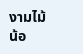งามไม้น้อ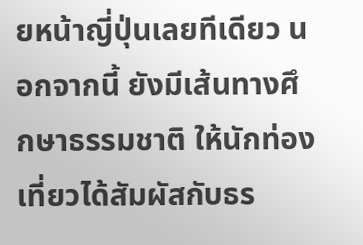ยหน้าญี่ปุ่นเลยทีเดียว นอกจากนี้ ยังมีเส้นทางศึกษาธรรมชาติ ให้นักท่องเที่ยวได้สัมผัสกับธร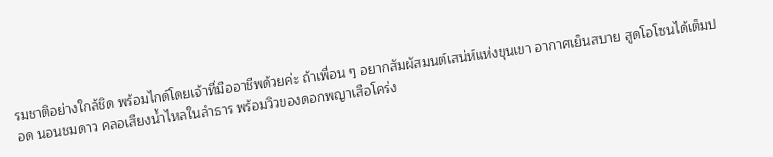รมชาติอย่างใกล้ชิด พร้อมไกด์โดยเจ้าที่มืออาชีพด้วยค่ะ ถ้าเพื่อน ๆ อยากสัมผัสมนต์เสน่ห์แห่งขุนเขา อากาศเย็นสบาย สูดโอโซนได้เต็มปอด นอนชมดาว คลอเสียงน้ำไหลในลำธาร พร้อมวิวของดอกพญาเสือโคร่ง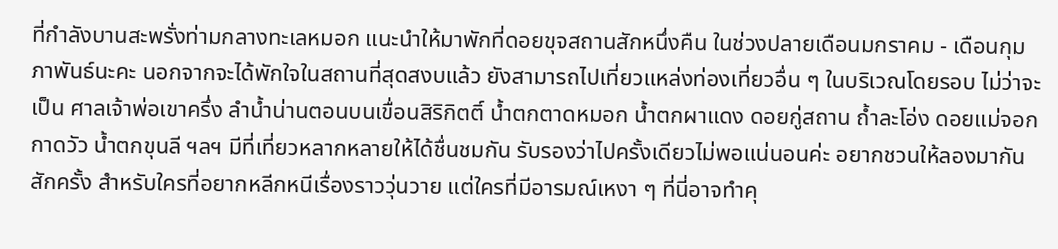ที่กำลังบานสะพรั่งท่ามกลางทะเลหมอก แนะนำให้มาพักที่ดอยขุจสถานสักหนึ่งคืน ในช่วงปลายเดือนมกราคม - เดือนกุมภาพันธ์นะคะ นอกจากจะได้พักใจในสถานที่สุดสงบแล้ว ยังสามารถไปเที่ยวแหล่งท่องเที่ยวอื่น ๆ ในบริเวณโดยรอบ ไม่ว่าจะเป็น ศาลเจ้าพ่อเขาครึ่ง ลำน้ำน่านตอนบนเขื่อนสิริกิตติ์ น้ำตกตาดหมอก น้ำตกผาแดง ดอยกู่สถาน ถ้ำละโอ่ง ดอยแม่จอก กาดวัว น้ำตกขุนลี ฯลฯ มีที่เที่ยวหลากหลายให้ได้ชื่นชมกัน รับรองว่าไปครั้งเดียวไม่พอแน่นอนค่ะ อยากชวนให้ลองมากันสักครั้ง สำหรับใครที่อยากหลีกหนีเรื่องราววุ่นวาย แต่ใครที่มีอารมณ์เหงา ๆ ที่นี่อาจทำคุ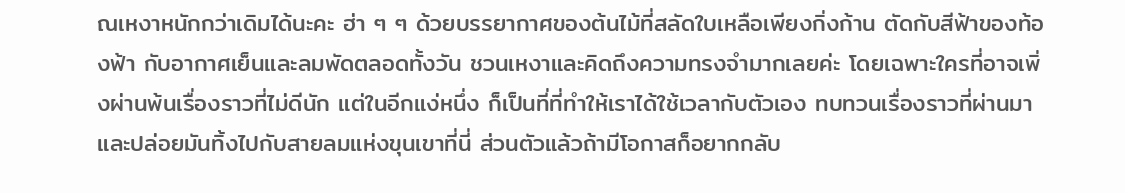ณเหงาหนักกว่าเดิมได้นะคะ ฮ่า ๆ ๆ ด้วยบรรยากาศของต้นไม้ที่สลัดใบเหลือเพียงกิ่งก้าน ตัดกับสีฟ้าของท้องฟ้า กับอากาศเย็นและลมพัดตลอดทั้งวัน ชวนเหงาและคิดถึงความทรงจำมากเลยค่ะ โดยเฉพาะใครที่อาจเพิ่งผ่านพ้นเรื่องราวที่ไม่ดีนัก แต่ในอีกแง่หนึ่ง ก็เป็นที่ที่ทำให้เราได้ใช้เวลากับตัวเอง ทบทวนเรื่องราวที่ผ่านมา และปล่อยมันทิ้งไปกับสายลมแห่งขุนเขาที่นี่ ส่วนตัวแล้วถ้ามีโอกาสก็อยากกลับ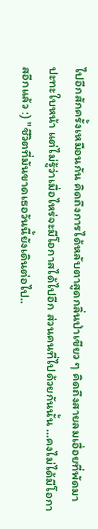ไปอีกสักครั้งเหมือนกัน คิดถึงการได้หลับตาสูดกลิ่นป่าเขียว ๆ คิดถึงสายลมเอื่อยที่พัดมาปะทะใบหน้า แต่ไม่รู้ว่าเมื่อไหร่จะมีโอกาสได้ไปอีก ส่วนคนที่ไปด้วยกันนั้น ...คงไม่ได้มีโอกาสอีกแล้ว :) "ชีวิตที่มันขาดเธอวันนี้ยังเดินต่อไป..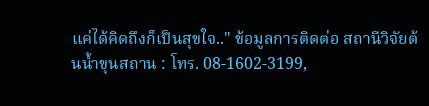แค่ได้คิดถึงก็เป็นสุขใจ.." ข้อมูลการติดต่อ สถานีวิจัยต้นน้ำขุนสถาน : โทร. 08-1602-3199,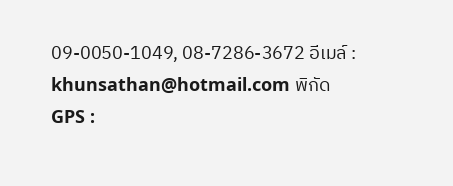09-0050-1049, 08-7286-3672 อีเมล์ : khunsathan@hotmail.com พิกัด GPS :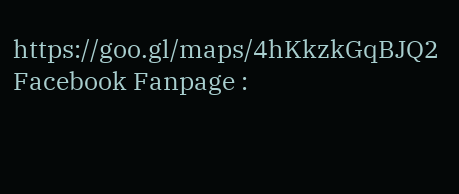https://goo.gl/maps/4hKkzkGqBJQ2 Facebook Fanpage :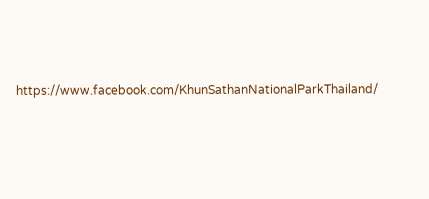https://www.facebook.com/KhunSathanNationalParkThailand/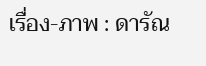เรื่อง-ภาพ : ดารัณ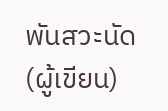พันสวะนัด (ผู้เขียน)